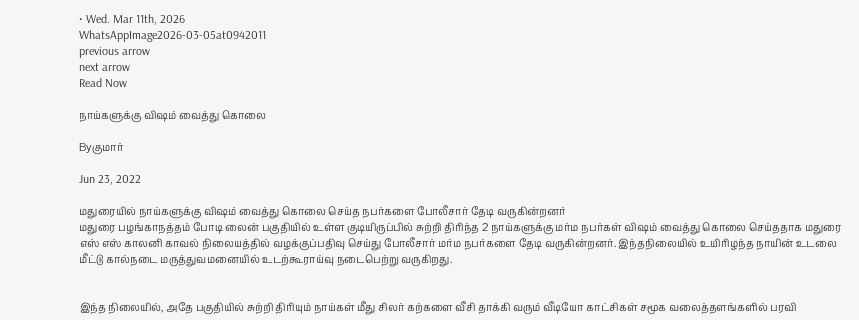• Wed. Mar 11th, 2026
WhatsAppImage2026-03-05at0942011
previous arrow
next arrow
Read Now

நாய்களுக்கு விஷம் வைத்து கொலை

Byகுமார்

Jun 23, 2022

மதுரையில் நாய்களுக்கு விஷம் வைத்து கொலை செய்த நபர்களை போலீசார் தேடி வருகின்றனர்
மதுரை பழங்காநத்தம் போடி லைன் பகுதியில் உள்ள குடியிருப்பில் சுற்றி திரிந்த 2 நாய்களுக்கு மர்ம நபர்கள் விஷம் வைத்து கொலை செய்ததாக மதுரை எஸ் எஸ் காலனி காவல் நிலையத்தில் வழக்குப்பதிவு செய்து போலீசார் மர்ம நபர்களை தேடி வருகின்றனர். இந்தநிலையில் உயிரிழந்த நாயின் உடலை மீட்டு கால்நடை மருத்துவமனையில் உடற்கூராய்வு நடைபெற்று வருகிறது.


இந்த நிலையில், அதே பகுதியில் சுற்றி திரியும் நாய்கள் மீது சிலர் கற்களை வீசி தாக்கி வரும் வீடியோ காட்சிகள் சமூக வலைத்தளங்களில் பரவி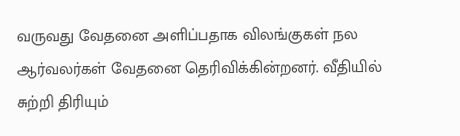வருவது வேதனை அளிப்பதாக விலங்குகள் நல ஆர்வலர்கள் வேதனை தெரிவிக்கின்றனர். வீதியில் சுற்றி திரியும்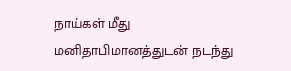நாய்கள் மீது மனிதாபிமானத்துடன் நடந்து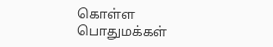கொள்ள பொதுமக்கள்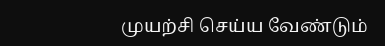முயற்சி செய்ய வேண்டும்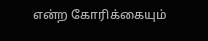என்ற கோரிக்கையும்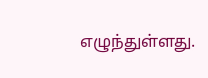எழுந்துள்ளது.